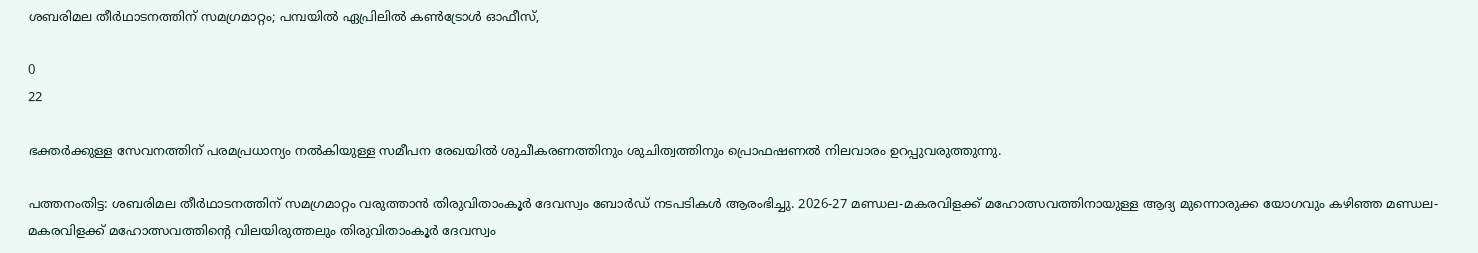ശബരിമല തീര്‍ഥാടനത്തിന് സമഗ്രമാറ്റം; പമ്പയില്‍ ഏപ്രിലില്‍ കണ്‍ട്രോള്‍ ഓഫീസ്,

0
22

ഭക്തര്‍ക്കുള്ള സേവനത്തിന് പരമപ്രധാന്യം നല്‍കിയുള്ള സമീപന രേഖയില്‍ ശുചീകരണത്തിനും ശുചിത്വത്തിനും പ്രൊഫഷണല്‍ നിലവാരം ഉറപ്പുവരുത്തുന്നു.

പത്തനംതിട്ട: ശബരിമല തീര്‍ഥാടനത്തിന് സമഗ്രമാറ്റം വരുത്താന്‍ തിരുവിതാംകൂര്‍ ദേവസ്വം ബോര്‍ഡ് നടപടികള്‍ ആരംഭിച്ചു. 2026-27 മണ്ഡല-മകരവിളക്ക് മഹോത്സവത്തിനായുള്ള ആദ്യ മുന്നൊരുക്ക യോഗവും കഴിഞ്ഞ മണ്ഡല-മകരവിളക്ക് മഹോത്സവത്തിന്‍റെ വിലയിരുത്തലും തിരുവിതാംകൂര്‍ ദേവസ്വം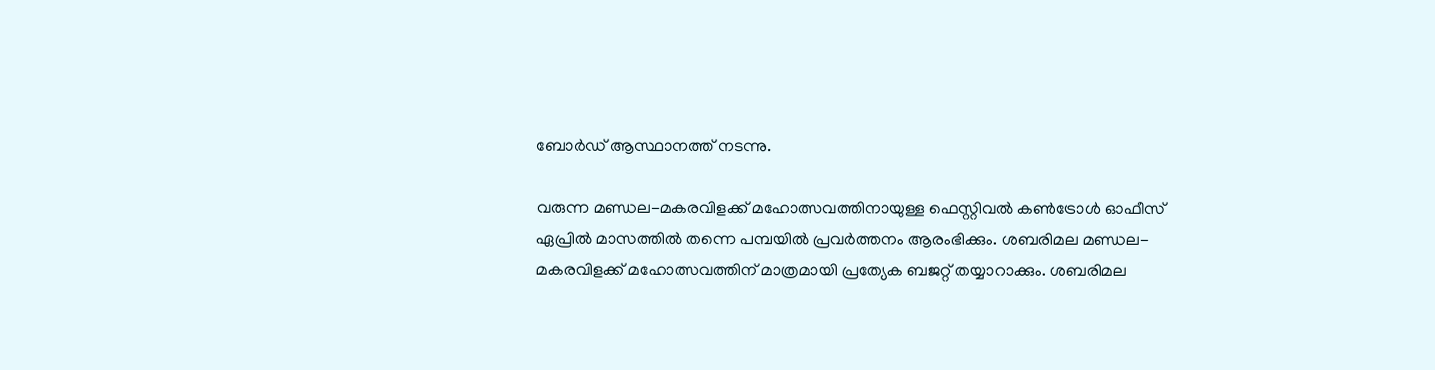ബോര്‍ഡ് ആസ്ഥാനത്ത് നടന്നു.

വരുന്ന മണ്ഡല-മകരവിളക്ക് മഹോത്സവത്തിനായുള്ള ഫെസ്റ്റിവല്‍ കണ്‍ട്രോള്‍ ഓഫീസ് ഏപ്രില്‍ മാസത്തില്‍ തന്നെ പമ്പയില്‍ പ്രവര്‍ത്തനം ആരംഭിക്കും. ശബരിമല മണ്ഡല-മകരവിളക്ക് മഹോത്സവത്തിന് മാത്രമായി പ്രത്യേക ബജറ്റ് തയ്യാറാക്കും. ശബരിമല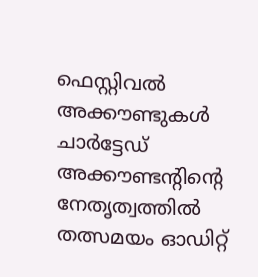ഫെസ്റ്റിവല്‍ അക്കൗണ്ടുകള്‍ ചാര്‍ട്ടേഡ് അക്കൗണ്ടന്‍റിന്‍റെ നേതൃത്വത്തില്‍ തത്സമയം ഓഡിറ്റ്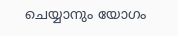ചെയ്യാനും യോഗം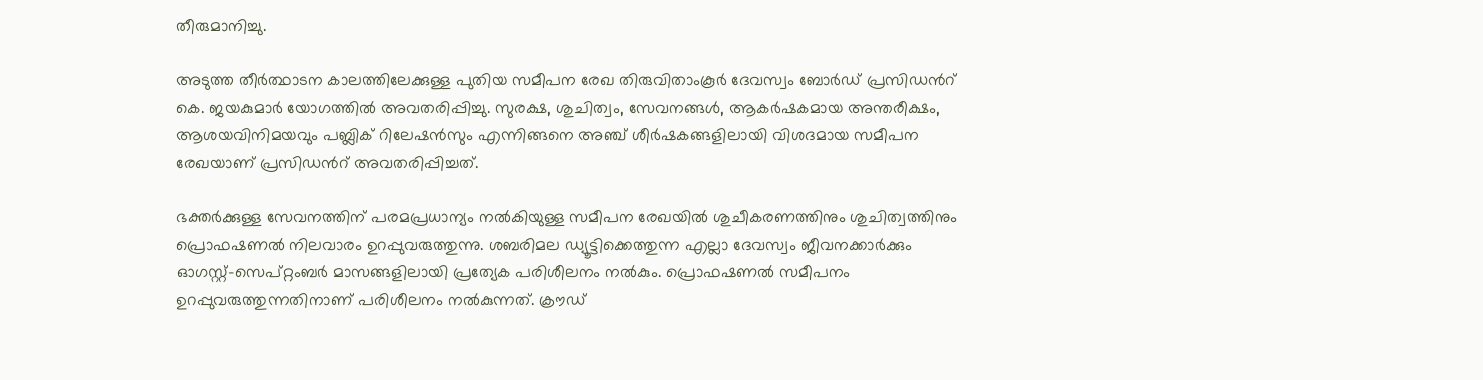തീരുമാനിച്ചു.

അടുത്ത തീര്‍ത്ഥാടന കാലത്തിലേക്കുള്ള പുതിയ സമീപന രേഖ തിരുവിതാംകൂര്‍ ദേവസ്വം ബോര്‍ഡ് പ്രസിഡന്‍റ് കെ. ജയകുമാര്‍ യോഗത്തില്‍ അവതരിപ്പിച്ചു. സുരക്ഷ, ശുചിത്വം, സേവനങ്ങള്‍, ആകര്‍ഷകമായ അന്തരീക്ഷം, ആശയവിനിമയവും പബ്ലിക് റിലേഷന്‍സും എന്നിങ്ങനെ അഞ്ച് ശീര്‍ഷകങ്ങളിലായി വിശദമായ സമീപന രേഖയാണ് പ്രസിഡന്‍റ് അവതരിപ്പിച്ചത്.

ഭക്തര്‍ക്കുള്ള സേവനത്തിന് പരമപ്രധാന്യം നല്‍കിയുള്ള സമീപന രേഖയില്‍ ശുചീകരണത്തിനും ശുചിത്വത്തിനും പ്രൊഫഷണല്‍ നിലവാരം ഉറപ്പുവരുത്തുന്നു. ശബരിമല ഡ്യൂട്ടിക്കെത്തുന്ന എല്ലാ ദേവസ്വം ജീവനക്കാര്‍ക്കും ഓഗസ്റ്റ്-സെപ്റ്റംബര്‍ മാസങ്ങളിലായി പ്രത്യേക പരിശീലനം നല്‍കും. പ്രൊഫഷണല്‍ സമീപനം ഉറപ്പുവരുത്തുന്നതിനാണ് പരിശീലനം നല്‍കുന്നത്. ക്രൗഡ്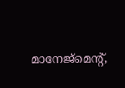മാനേജ്‌മെന്‍റ്,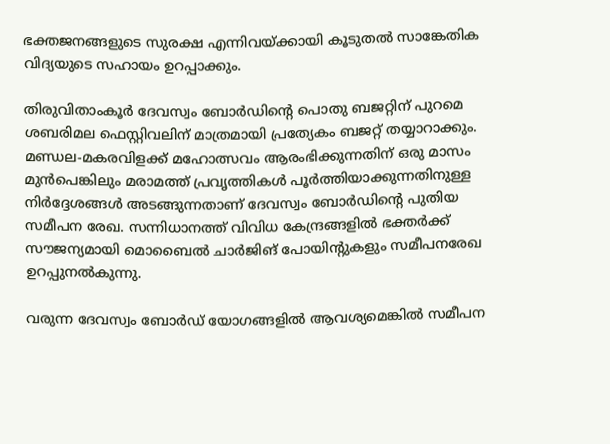ഭക്തജനങ്ങളുടെ സുരക്ഷ എന്നിവയ്ക്കായി കൂടുതല്‍ സാങ്കേതിക വിദ്യയുടെ സഹായം ഉറപ്പാക്കും.

തിരുവിതാംകൂര്‍ ദേവസ്വം ബോര്‍ഡിന്‍റെ പൊതു ബജറ്റിന് പുറമെ ശബരിമല ഫെസ്റ്റിവലിന് മാത്രമായി പ്രത്യേകം ബജറ്റ് തയ്യാറാക്കും. മണ്ഡല-മകരവിളക്ക് മഹോത്സവം ആരംഭിക്കുന്നതിന് ഒരു മാസം മുന്‍പെങ്കിലും മരാമത്ത് പ്രവൃത്തികള്‍ പൂര്‍ത്തിയാക്കുന്നതിനുള്ള നിര്‍ദ്ദേശങ്ങള്‍ അടങ്ങുന്നതാണ് ദേവസ്വം ബോര്‍ഡിന്‍റെ പുതിയ സമീപന രേഖ. സന്നിധാനത്ത് വിവിധ കേന്ദ്രങ്ങളില്‍ ഭക്തര്‍ക്ക് സൗജന്യമായി മൊബൈല്‍ ചാര്‍ജിങ് പോയിന്‍റുകളും സമീപനരേഖ ഉറപ്പുനല്‍കുന്നു.

വരുന്ന ദേവസ്വം ബോര്‍ഡ് യോഗങ്ങളില്‍ ആവശ്യമെങ്കില്‍ സമീപന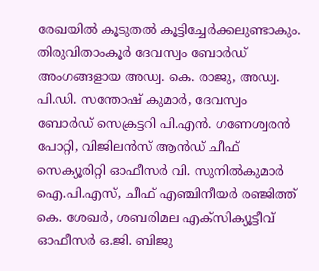രേഖയില്‍ കൂടുതല്‍ കൂട്ടിച്ചേര്‍ക്കലുണ്ടാകും. തിരുവിതാംകൂര്‍ ദേവസ്വം ബോര്‍ഡ് അംഗങ്ങളായ അഡ്വ. കെ. രാജു, അഡ്വ. പി.ഡി. സന്തോഷ് കുമാര്‍, ദേവസ്വം ബോര്‍ഡ് സെക്രട്ടറി പി.എന്‍. ഗണേശ്വരന്‍ പോറ്റി, വിജിലന്‍സ് ആന്‍ഡ് ചീഫ് സെക്യൂരിറ്റി ഓഫീസര്‍ വി. സുനില്‍കുമാര്‍ ഐ.പി.എസ്, ചീഫ് എഞ്ചിനീയര്‍ രഞ്ജിത്ത് കെ. ശേഖര്‍, ശബരിമല എക്സിക്യൂട്ടീവ് ഓഫീസര്‍ ഒ.ജി. ബിജു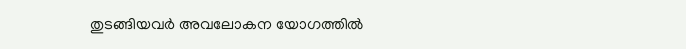തുടങ്ങിയവര്‍ അവലോകന യോഗത്തില്‍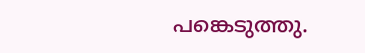പങ്കെടുത്തു.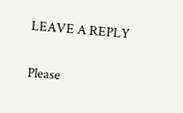LEAVE A REPLY

Please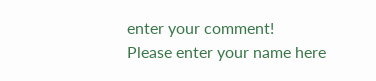enter your comment!
Please enter your name here